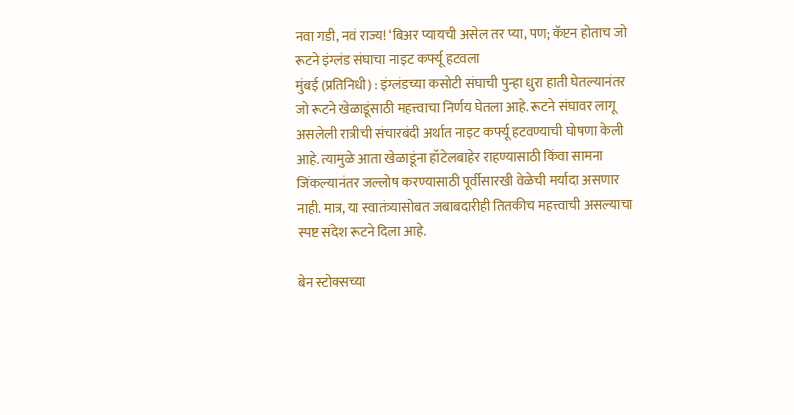नवा गडी, नवं राज्य! ‘बिअर प्यायची असेल तर प्या, पण; कॅप्टन होताच जो रूटने इंग्लंड संघाचा नाइट कर्फ्यू हटवला
मुंबई (प्रतिनिधी) : इंग्लंडच्या कसोटी संघाची पुन्हा धुरा हाती घेतल्यानंतर जो रूटने खेळाडूंसाठी महत्त्वाचा निर्णय घेतला आहे. रूटने संघावर लागू असलेली रात्रीची संचारबंदी अर्थात नाइट कर्फ्यू हटवण्याची घोषणा केली आहे. त्यामुळे आता खेळाडूंना हॉटेलबाहेर राहण्यासाठी किंवा सामना जिंकल्यानंतर जल्लोष करण्यासाठी पूर्वीसारखी वेळेची मर्यादा असणार नाही. मात्र, या स्वातंत्र्यासोबत जबाबदारीही तितकीच महत्त्वाची असल्याचा स्पष्ट संदेश रूटने दिला आहे.

बेन स्टोक्सच्या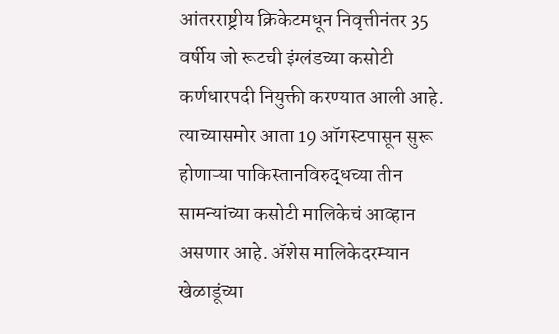आंतरराष्ट्रीय क्रिकेटमधून निवृत्तीनंतर 35 वर्षीय जो रूटची इंग्लंडच्या कसोटी कर्णधारपदी नियुक्ती करण्यात आली आहे. त्याच्यासमोर आता 19 ऑगस्टपासून सुरू होणाऱ्या पाकिस्तानविरुद्धच्या तीन सामन्यांच्या कसोटी मालिकेचं आव्हान असणार आहे. ॲशेस मालिकेदरम्यान खेळाडूंच्या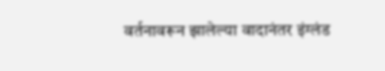वर्तनावरून झालेल्या वादानंतर इंग्लंड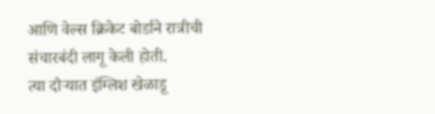आणि वेल्स क्रिकेट बोर्डाने रात्रीची संचारबंदी लागू केली होती.
त्या दौऱ्यात इंग्लिश खेळाडू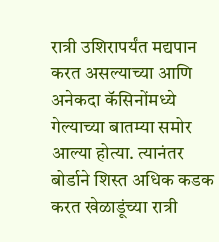रात्री उशिरापर्यंत मद्यपान करत असल्याच्या आणि अनेकदा कॅसिनोंमध्ये गेल्याच्या बातम्या समोर आल्या होत्या. त्यानंतर बोर्डाने शिस्त अधिक कडक करत खेळाडूंच्या रात्री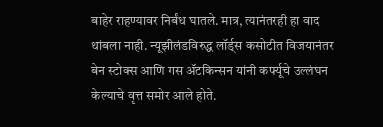बाहेर राहण्यावर निर्बंध घातले. मात्र, त्यानंतरही हा वाद थांबला नाही. न्यूझीलंडविरुद्ध लॉर्ड्स कसोटीत विजयानंतर बेन स्टोक्स आणि गस ॲटकिन्सन यांनी कर्फ्यूचे उल्लंघन केल्याचे वृत्त समोर आले होते.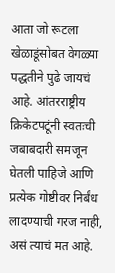आता जो रूटला खेळाडूंसोबत वेगळ्या पद्धतीने पुढे जायचं आहे. आंतरराष्ट्रीय क्रिकेटपटूंनी स्वतःची जबाबदारी समजून घेतली पाहिजे आणि प्रत्येक गोष्टीवर निर्बंध लादण्याची गरज नाही, असं त्याचं मत आहे.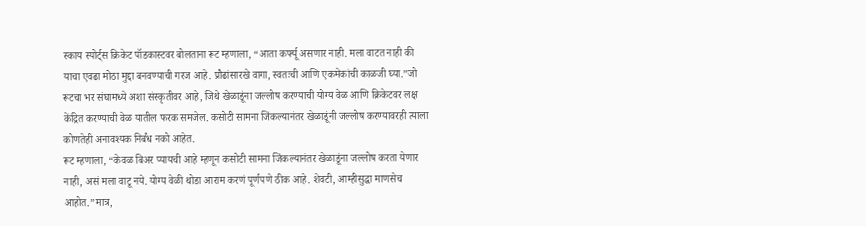स्काय स्पोर्ट्स क्रिकेट पॉडकास्टवर बोलताना रूट म्हणाला, “आता कर्फ्यू असणार नाही. मला वाटत नाही की याचा एवढा मोठा मुद्दा बनवण्याची गरज आहे. प्रौढांसारखे वागा, स्वतःची आणि एकमेकांची काळजी घ्या.”जो रूटचा भर संघामध्ये अशा संस्कृतीवर आहे, जिथे खेळाडूंना जल्लोष करण्याची योग्य वेळ आणि क्रिकेटवर लक्ष केंद्रित करण्याची वेळ यातील फरक समजेल. कसोटी सामना जिंकल्यानंतर खेळाडूंनी जल्लोष करण्यावरही त्याला कोणतेही अनावश्यक निर्बंध नको आहेत.
रूट म्हणाला, “केवळ बिअर प्यायची आहे म्हणून कसोटी सामना जिंकल्यानंतर खेळाडूंना जल्लोष करता येणार नाही, असं मला वाटू नये. योग्य वेळी थोडा आराम करणं पूर्णपणे ठीक आहे. शेवटी, आम्हीसुद्धा माणसेच आहोत.”मात्र,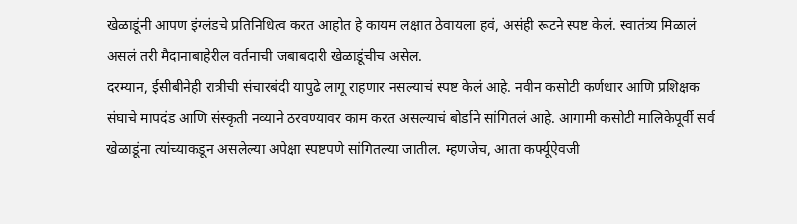खेळाडूंनी आपण इंग्लंडचे प्रतिनिधित्व करत आहोत हे कायम लक्षात ठेवायला हवं, असंही रूटने स्पष्ट केलं. स्वातंत्र्य मिळालं असलं तरी मैदानाबाहेरील वर्तनाची जबाबदारी खेळाडूंचीच असेल.
दरम्यान, ईसीबीनेही रात्रीची संचारबंदी यापुढे लागू राहणार नसल्याचं स्पष्ट केलं आहे. नवीन कसोटी कर्णधार आणि प्रशिक्षक संघाचे मापदंड आणि संस्कृती नव्याने ठरवण्यावर काम करत असल्याचं बोर्डाने सांगितलं आहे. आगामी कसोटी मालिकेपूर्वी सर्व खेळाडूंना त्यांच्याकडून असलेल्या अपेक्षा स्पष्टपणे सांगितल्या जातील. म्हणजेच, आता कर्फ्यूऐवजी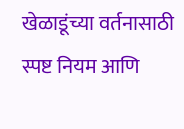खेळाडूंच्या वर्तनासाठी स्पष्ट नियम आणि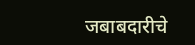जबाबदारीचे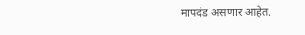मापदंड असणार आहेत.